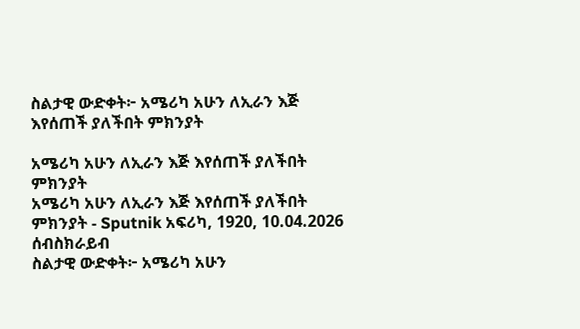ስልታዊ ውድቀት፦ አሜሪካ አሁን ለኢራን እጅ እየሰጠች ያለችበት ምክንያት

አሜሪካ አሁን ለኢራን እጅ እየሰጠች ያለችበት ምክንያት
አሜሪካ አሁን ለኢራን እጅ እየሰጠች ያለችበት ምክንያት - Sputnik አፍሪካ, 1920, 10.04.2026
ሰብስክራይብ
ስልታዊ ውድቀት፦ አሜሪካ አሁን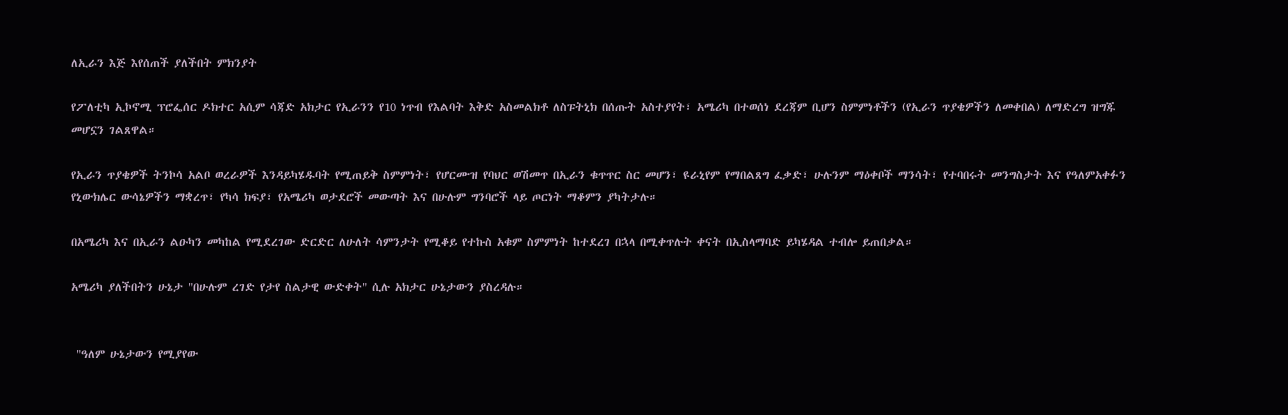ለኢራን እጅ እየሰጠች ያለችበት ምክንያት

የፖለቲካ ኢኮኖሚ ፕሮፌሰር ዶክተር አሲም ሳጃድ አክታር የኢራንን የ10 ነጥብ የእልባት እቅድ አስመልክቶ ለስፑትኒክ በሰጡት አስተያየት፣ አሜሪካ በተወሰነ ደረጃም ቢሆን ስምምነቶችን (የኢራን ጥያቄዎችን ለመቀበል) ለማድረግ ዝግጁ መሆኗን ገልጸዋል።

የኢራን ጥያቄዎች ትንኮሳ አልቦ ወረራዎች እንዳይካሄዱባት የሚጠይቅ ስምምነት፣ የሆርሙዝ የባህር ወሽመጥ በኢራን ቁጥጥር ስር መሆን፣ ዩራኒየም የማበልጸግ ፈቃድ፣ ሁሉንም ማዕቀቦች ማንሳት፣ የተባበሩት መንግስታት እና የዓለምአቀፉን የኒውክሌር ውሳኔዎችን ማቋረጥ፣ የካሳ ክፍያ፣ የአሜሪካ ወታደሮች መውጣት እና በሁሉም ግንባሮች ላይ ጦርነት ማቆምን ያካትታሉ።

በአሜሪካ እና በኢራን ልዑካን መካከል የሚደረገው ድርድር ለሁለት ሳምንታት የሚቆይ የተኩስ አቁም ስምምነት ከተደረገ በኋላ በሚቀጥሉት ቀናት በኢስላማባድ ይካሄዳል ተብሎ ይጠበቃል።

አሜሪካ ያለችበትን ሁኔታ "በሁሉም ረገድ የታየ ስልታዊ ውድቀት" ሲሉ አክታር ሁኔታውን ያስረዳሉ።


 "ዓለም ሁኔታውን የሚያየው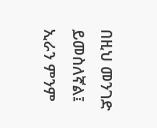በዚህ መንገድ ይመስለኛል፤ ኢራን ምንም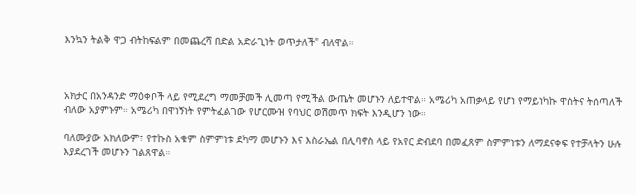እንኳን ትልቅ ዋጋ ብትከፍልም በመጨረሻ በድል አድራጊነት ወጥታለች" ብለዋል።



አክታር በአንዳንድ ማዕቀቦች ላይ የሚደረግ ማመቻመች ሊመጣ የሚችል ውጤት መሆኑን ለይተዋል። አሜሪካ አጠቃላይ የሆነ የማይነካኩ ዋስትና ትሰጣለች ብለው አያምኑም። አሜሪካ በዋነኝነት የምትፈልገው የሆርሙዝ የባህር ወሽመጥ ክፍት እንዲሆን ነው።

ባለሙያው አክለውም፣ የተኩስ አቁም ስምምነቱ ደካማ መሆኑን እና እስራኤል በሊባኖስ ላይ የአየር ድብደባ በመፈጸም ስምምነቱን ለማደናቀፍ የተቻላትን ሁሉ እያደረገች መሆኑን ገልጸዋል።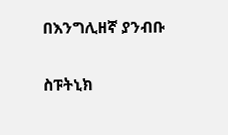በእንግሊዘኛ ያንብቡ

ስፑትኒክ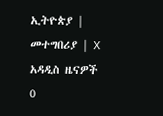ኢትዮጵያ | መተግበሪያ | X
አዳዲስ ዜናዎች
0